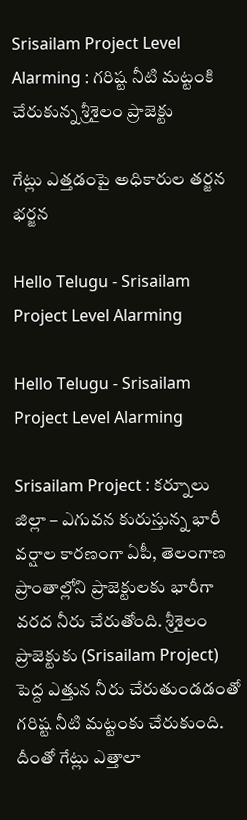Srisailam Project Level Alarming : గ‌రిష్ట నీటి మ‌ట్టంకి చేరుకున్న శ్రీ‌శైలం ప్రాజెక్టు

గేట్లు ఎత్త‌డంపై అధికారుల త‌ర్జ‌న భ‌ర్జ‌న

Hello Telugu - Srisailam Project Level Alarming

Hello Telugu - Srisailam Project Level Alarming

Srisailam Project : క‌ర్నూలు జిల్లా – ఎగువ‌న కురుస్తున్న భారీ వ‌ర్షాల కార‌ణంగా ఏపీ, తెలంగాణ ప్రాంతాల్లోని ప్రాజెక్టుల‌కు భారీగా వ‌ర‌ద నీరు చేరుతోంది. శ్రీశైలం ప్రాజెక్టుకు (Srisailam Project) పెద్ద ఎత్తున నీరు చేరుతుండ‌డంతో గ‌రిష్ట నీటి మ‌ట్టంకు చేరుకుంది. దీంతో గేట్లు ఎత్తాలా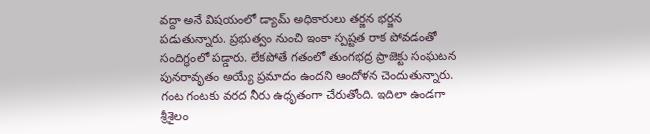వ‌ద్దా అనే విష‌యంలో డ్యామ్ అధికారులు త‌ర్జ‌న భ‌ర్జ‌న ప‌డుతున్నారు. ప్ర‌భుత్వం నుంచి ఇంకా స్ప‌ష్ట‌త రాక పోవ‌డంతో సందిగ్ధంలో ప‌డ్డారు. లేక‌పోతే గ‌తంలో తుంగ‌భ‌ద్ర ప్రాజెక్టు సంఘ‌ట‌న పున‌రావృతం అయ్యే ప్ర‌మాదం ఉంద‌ని ఆందోళ‌న చెందుతున్నారు. గంట గంట‌కు వ‌ర‌ద నీరు ఉధృతంగా చేరుతోంది. ఇదిలా ఉండ‌గా శ్రీ‌శైలం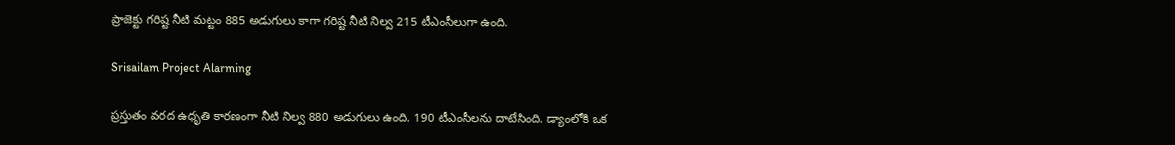ప్రాజెక్టు గ‌రిష్ట నీటి మ‌ట్టం 885 అడుగులు కాగా గ‌రిష్ట నీటి నిల్వ 215 టీఎంసీలుగా ఉంది.

Srisailam Project Alarming

ప్ర‌స్తుతం వ‌ర‌ద ఉధృతి కార‌ణంగా నీటి నిల్వ 880 అడుగులు ఉంది. 190 టీఎంసీల‌ను దాటేసింది. డ్యాంలోకి ఒక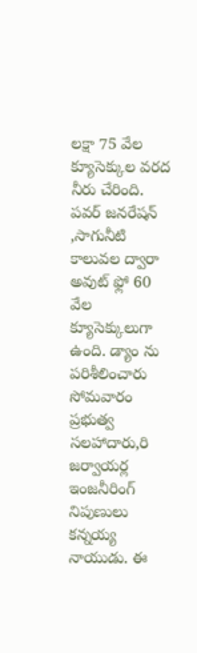ల‌క్షా 75 వేల క్యూసెక్కుల వ‌ర‌ద నీరు చేరింది. పవర్ జనరేషన్ ,సాగునీటి కాలువల ద్వారా అవుట్ ఫ్లో 60 వేల క్యూసెక్కులుగా ఉంది. డ్యాం ను పరిశీలించారు సోమ‌వారం ప్రభుత్వ సలహాదారు,రి జర్వాయర్ల ఇంజనీరింగ్ నిపుణులు కన్నయ్య నాయుడు. ఈ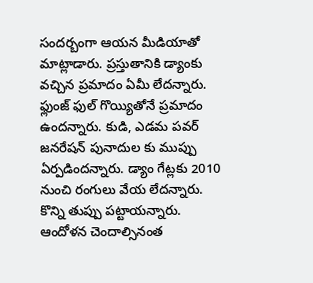సంద‌ర్బంగా ఆయ‌న మీడియాతో మాట్లాడారు. ప్ర‌స్తుతానికి డ్యాంకు వ‌చ్చిన ప్ర‌మాదం ఏమీ లేద‌న్నారు. ఫ్లుంజ్ ఫుల్ గొయ్యితోనే ప్ర‌మాదం ఉంద‌న్నారు. కుడి, ఎడమ పవర్ జనరేషన్ పునాదుల కు ముప్పు ఏర్ప‌డింద‌న్నారు. డ్యాం గేట్లకు 2010 నుంచి రంగులు వేయ లేదన్నారు. కొన్ని తుప్పు పట్టాయ‌న్నారు. ఆందోళ‌న చెందాల్సినంత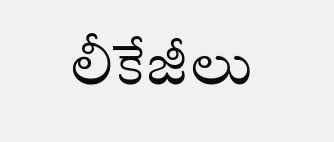లీకేజీలు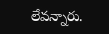లేవ‌న్నారు.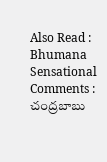Also Read : Bhumana Sensational Comments : చంద్ర‌బాబు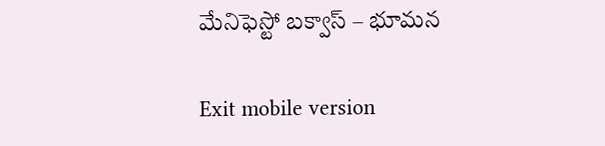మేనిఫెస్టో బ‌క్వాస్ – భూమ‌న‌

Exit mobile version